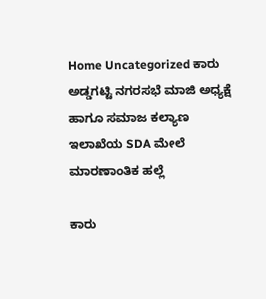Home Uncategorized ಕಾರು ಅಡ್ಡಗಟ್ಟಿ ನಗರಸಭೆ ಮಾಜಿ ಅಧ್ಯಕ್ಷೆ ಹಾಗೂ ಸಮಾಜ ಕಲ್ಯಾಣ ಇಲಾಖೆಯ SDA ಮೇಲೆ ಮಾರಣಾಂತಿಕ ಹಲ್ಲೆ

ಕಾರು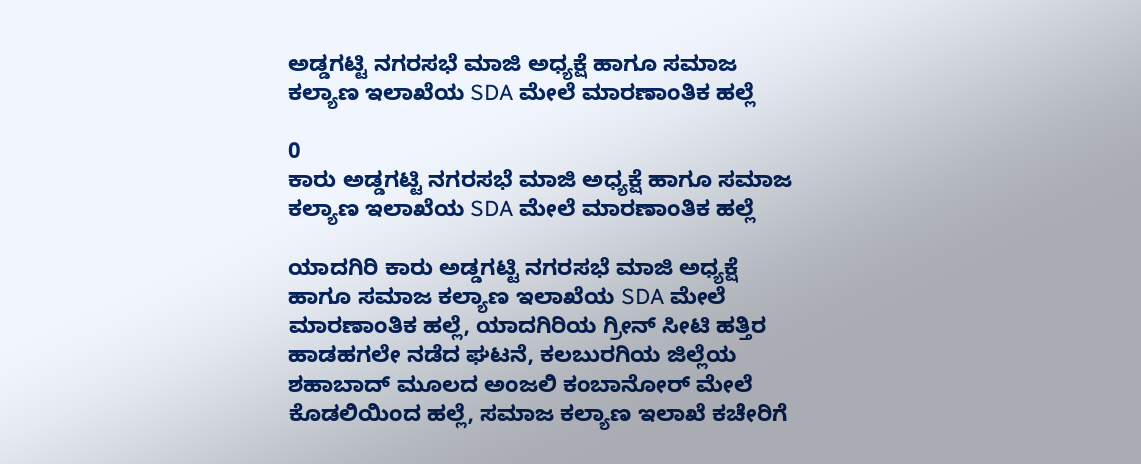ಅಡ್ಡಗಟ್ಟಿ ನಗರಸಭೆ ಮಾಜಿ ಅಧ್ಯಕ್ಷೆ ಹಾಗೂ ಸಮಾಜ ಕಲ್ಯಾಣ ಇಲಾಖೆಯ SDA ಮೇಲೆ ಮಾರಣಾಂತಿಕ ಹಲ್ಲೆ

0
ಕಾರು ಅಡ್ಡಗಟ್ಟಿ ನಗರಸಭೆ ಮಾಜಿ ಅಧ್ಯಕ್ಷೆ ಹಾಗೂ ಸಮಾಜ ಕಲ್ಯಾಣ ಇಲಾಖೆಯ SDA ಮೇಲೆ ಮಾರಣಾಂತಿಕ ಹಲ್ಲೆ

ಯಾದಗಿರಿ ಕಾರು ಅಡ್ಡಗಟ್ಟಿ ನಗರಸಭೆ ಮಾಜಿ ಅಧ್ಯಕ್ಷೆ ಹಾಗೂ ಸಮಾಜ ಕಲ್ಯಾಣ ಇಲಾಖೆಯ SDA ಮೇಲೆ ಮಾರಣಾಂತಿಕ ಹಲ್ಲೆ, ಯಾದಗಿರಿಯ ಗ್ರೀನ್ ಸೀಟಿ ಹತ್ತಿರ ಹಾಡಹಗಲೇ ನಡೆದ ಘಟನೆ, ಕಲಬುರಗಿಯ ಜಿಲ್ಲೆಯ ಶಹಾಬಾದ್ ಮೂಲದ ಅಂಜಲಿ ಕಂಬಾನೋರ್ ಮೇಲೆ ಕೊಡಲಿಯಿಂದ ಹಲ್ಲೆ, ಸಮಾಜ ಕಲ್ಯಾಣ ಇಲಾಖೆ ಕಚೇರಿಗೆ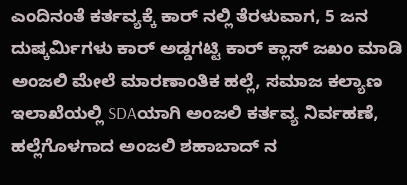ಎಂದಿನಂತೆ ಕರ್ತವ್ಯಕ್ಕೆ ಕಾರ್ ನಲ್ಲಿ ತೆರಳುವಾಗ, 5 ಜನ ದುಷ್ಕರ್ಮಿಗಳು ಕಾರ್ ಅಡ್ಡಗಟ್ಟಿ ಕಾರ್ ಕ್ಲಾಸ್ ಜಖಂ ಮಾಡಿ ಅಂಜಲಿ ಮೇಲೆ ಮಾರಣಾಂತಿಕ ಹಲ್ಲೆ, ಸಮಾಜ ಕಲ್ಯಾಣ ಇಲಾಖೆಯಲ್ಲಿ SDAಯಾಗಿ ಅಂಜಲಿ ಕರ್ತವ್ಯ ನಿರ್ವಹಣೆ, ಹಲ್ಲೆಗೊಳಗಾದ ಅಂಜಲಿ ಶಹಾಬಾದ್ ನ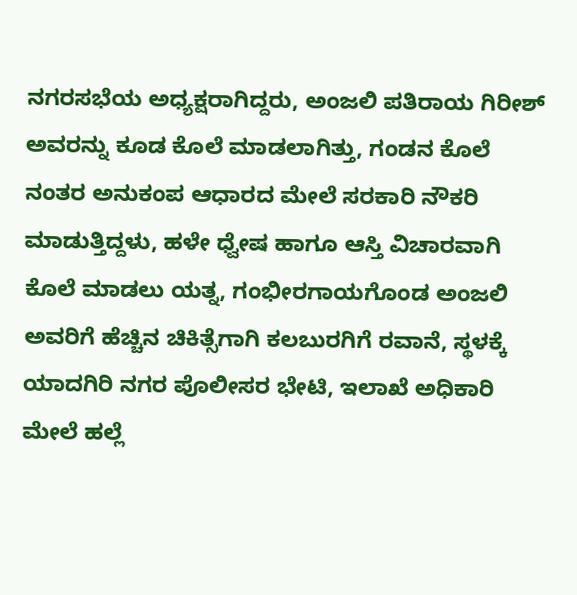ನಗರಸಭೆಯ ಅಧ್ಯಕ್ಷರಾಗಿದ್ದರು, ಅಂಜಲಿ ಪತಿರಾಯ ಗಿರೀಶ್ ಅವರನ್ನು ಕೂಡ ಕೊಲೆ ಮಾಡಲಾಗಿತ್ತು, ಗಂಡನ ಕೊಲೆ ನಂತರ ಅನುಕಂಪ ಆಧಾರದ ಮೇಲೆ ಸರಕಾರಿ ನೌಕರಿ ಮಾಡುತ್ತಿದ್ದಳು, ಹಳೇ ಧ್ವೇಷ ಹಾಗೂ ಆಸ್ತಿ ವಿಚಾರವಾಗಿ ಕೊಲೆ ಮಾಡಲು ಯತ್ನ, ಗಂಭೀರಗಾಯಗೊಂಡ ಅಂಜಲಿ ಅವರಿಗೆ ಹೆಚ್ಚಿನ ಚಿಕಿತ್ಸೆಗಾಗಿ ಕಲಬುರಗಿಗೆ ರವಾನೆ, ಸ್ಥಳಕ್ಕೆ ಯಾದಗಿರಿ ನಗರ ಪೊಲೀಸರ ಭೇಟಿ, ಇಲಾಖೆ ಅಧಿಕಾರಿ ಮೇಲೆ ಹಲ್ಲೆ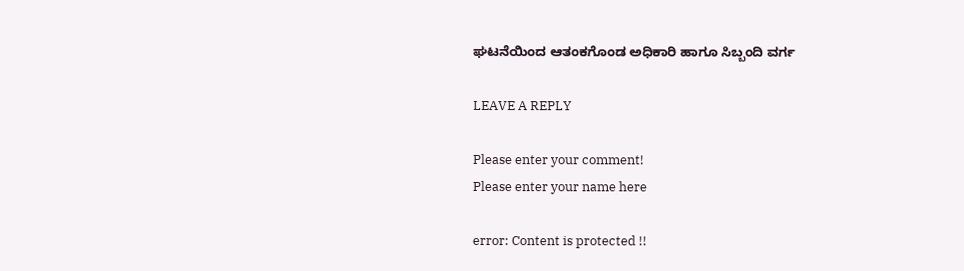ಘಟನೆಯಿಂದ ಆತಂಕಗೊಂಡ ಅಧಿಕಾರಿ ಹಾಗೂ ಸಿಬ್ಬಂದಿ ವರ್ಗ

LEAVE A REPLY

Please enter your comment!
Please enter your name here

error: Content is protected !!